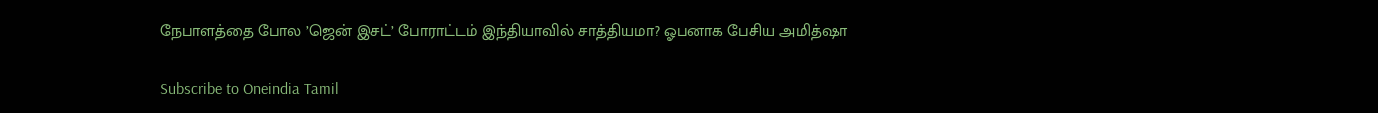நேபாளத்தை போல ’ஜென் இசட்’ போராட்டம் இந்தியாவில் சாத்தியமா? ஓபனாக பேசிய அமித்ஷா

Subscribe to Oneindia Tamil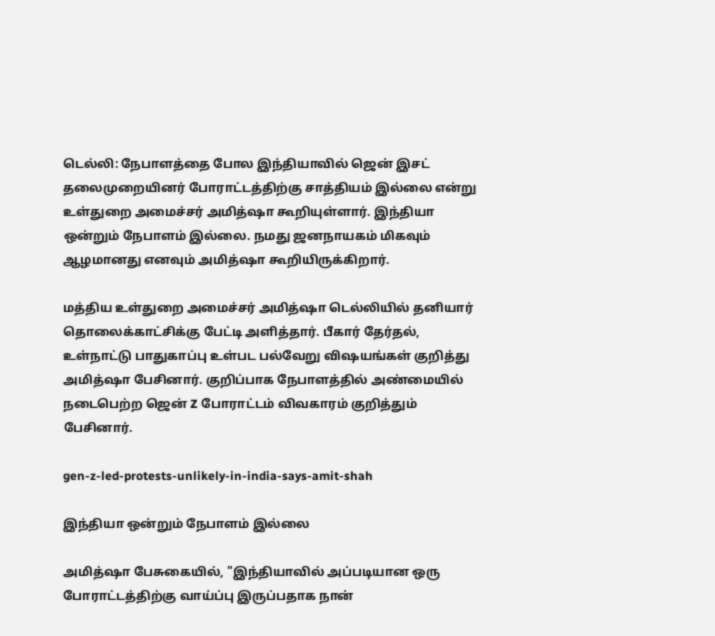டெல்லி: நேபாளத்தை போல இந்தியாவில் ஜென் இசட் தலைமுறையினர் போராட்டத்திற்கு சாத்தியம் இல்லை என்று உள்துறை அமைச்சர் அமித்ஷா கூறியுள்ளார். இந்தியா ஒன்றும் நேபாளம் இல்லை. நமது ஜனநாயகம் மிகவும் ஆழமானது எனவும் அமித்ஷா கூறியிருக்கிறார்.

மத்திய உள்துறை அமைச்சர் அமித்ஷா டெல்லியில் தனியார் தொலைக்காட்சிக்கு பேட்டி அளித்தார். பீகார் தேர்தல், உள்நாட்டு பாதுகாப்பு உள்பட பல்வேறு விஷயங்கள் குறித்து அமித்ஷா பேசினார். குறிப்பாக நேபாளத்தில் அண்மையில் நடைபெற்ற ஜென் Z போராட்டம் விவகாரம் குறித்தும் பேசினார்.

gen-z-led-protests-unlikely-in-india-says-amit-shah

இந்தியா ஒன்றும் நேபாளம் இல்லை

அமித்ஷா பேசுகையில், "இந்தியாவில் அப்படியான ஒரு போராட்டத்திற்கு வாய்ப்பு இருப்பதாக நான்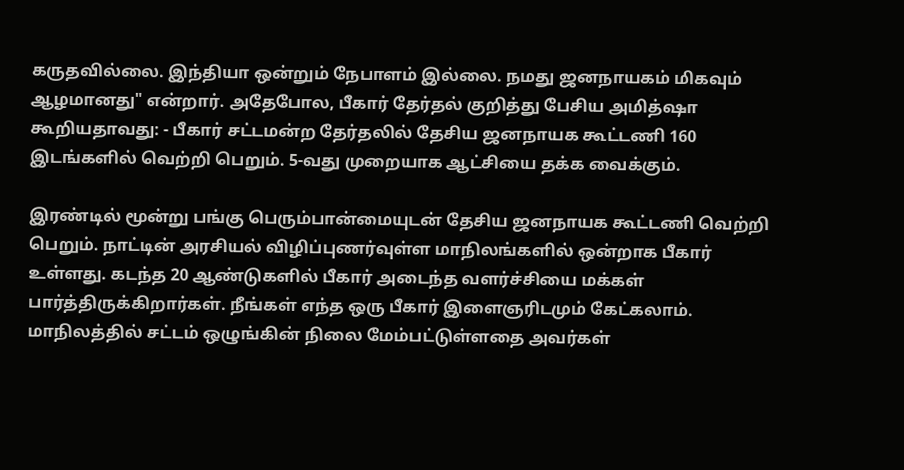கருதவில்லை. இந்தியா ஒன்றும் நேபாளம் இல்லை. நமது ஜனநாயகம் மிகவும் ஆழமானது" என்றார். அதேபோல, பீகார் தேர்தல் குறித்து பேசிய அமித்ஷா கூறியதாவது: - பீகார் சட்டமன்ற தேர்தலில் தேசிய ஜனநாயக கூட்டணி 160 இடங்களில் வெற்றி பெறும். 5-வது முறையாக ஆட்சியை தக்க வைக்கும்.

இரண்டில் மூன்று பங்கு பெரும்பான்மையுடன் தேசிய ஜனநாயக கூட்டணி வெற்றி பெறும். நாட்டின் அரசியல் விழிப்புணர்வுள்ள மாநிலங்களில் ஒன்றாக பீகார் உள்ளது. கடந்த 20 ஆண்டுகளில் பீகார் அடைந்த வளர்ச்சியை மக்கள் பார்த்திருக்கிறார்கள். நீங்கள் எந்த ஒரு பீகார் இளைஞரிடமும் கேட்கலாம். மாநிலத்தில் சட்டம் ஒழுங்கின் நிலை மேம்பட்டுள்ளதை அவர்கள்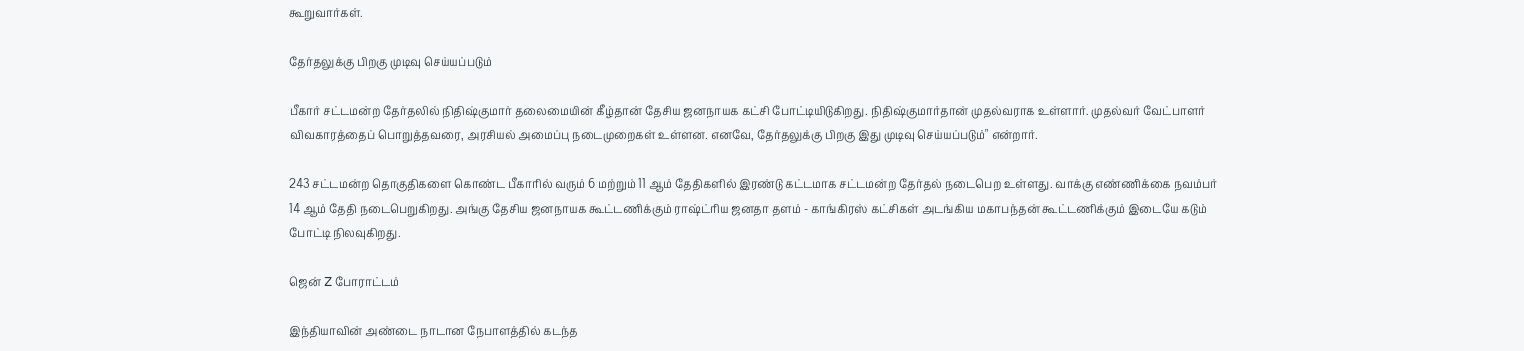கூறுவார்கள்.

தேர்தலுக்கு பிறகு முடிவு செய்யப்படும்

பீகார் சட்டமன்ற தேர்தலில் நிதிஷ்குமார் தலைமையின் கீழ்தான் தேசிய ஜனநாயக கட்சி போட்டியிடுகிறது. நிதிஷ்குமார்தான் முதல்வராக உள்ளார். முதல்வர் வேட்பாளர் விவகாரத்தைப் பொறுத்தவரை, அரசியல் அமைப்பு நடைமுறைகள் உள்ளன. எனவே, தேர்தலுக்கு பிறகு இது முடிவு செய்யப்படும்" என்றார்.

243 சட்டமன்ற தொகுதிகளை கொண்ட பீகாரில் வரும் 6 மற்றும் 11 ஆம் தேதிகளில் இரண்டு கட்டமாக சட்டமன்ற தேர்தல் நடைபெற உள்ளது. வாக்கு எண்ணிக்கை நவம்பர் 14 ஆம் தேதி நடைபெறுகிறது. அங்கு தேசிய ஜனநாயக கூட்டணிக்கும் ராஷ்ட்ரிய ஜனதா தளம் - காங்கிரஸ் கட்சிகள் அடங்கிய மகாபந்தன் கூட்டணிக்கும் இடையே கடும் போட்டி நிலவுகிறது.

ஜென் Z போராட்டம்

இந்தியாவின் அண்டை நாடான நேபாளத்தில் கடந்த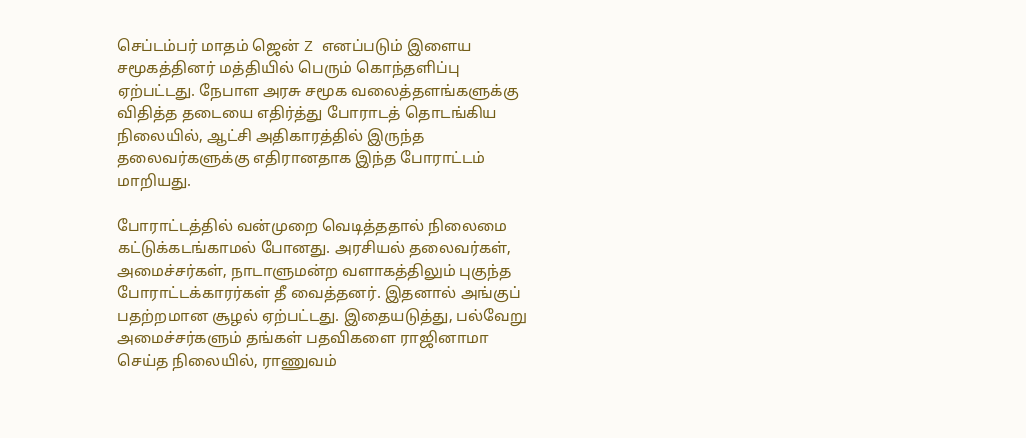செப்டம்பர் மாதம் ஜென் Z எனப்படும் இளைய சமூகத்தினர் மத்தியில் பெரும் கொந்தளிப்பு ஏற்பட்டது. நேபாள அரசு சமூக வலைத்தளங்களுக்கு விதித்த தடையை எதிர்த்து போராடத் தொடங்கிய நிலையில், ஆட்சி அதிகாரத்தில் இருந்த தலைவர்களுக்கு எதிரானதாக இந்த போராட்டம் மாறியது.

போராட்டத்தில் வன்முறை வெடித்ததால் நிலைமை கட்டுக்கடங்காமல் போனது. அரசியல் தலைவர்கள், அமைச்சர்கள், நாடாளுமன்ற வளாகத்திலும் புகுந்த போராட்டக்காரர்கள் தீ வைத்தனர். இதனால் அங்குப் பதற்றமான சூழல் ஏற்பட்டது. இதையடுத்து, பல்வேறு அமைச்சர்களும் தங்கள் பதவிகளை ராஜினாமா செய்த நிலையில், ராணுவம்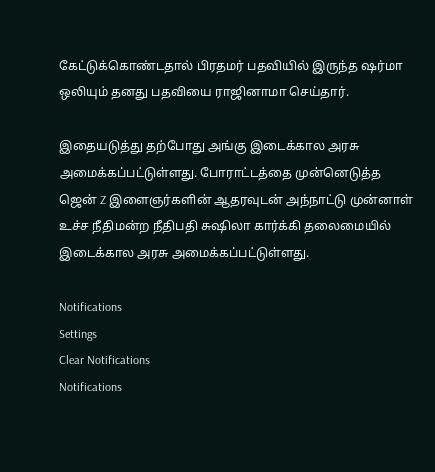கேட்டுக்கொண்டதால் பிரதமர் பதவியில் இருந்த ஷர்மா ஒலியும் தனது பதவியை ராஜினாமா செய்தார்.

இதையடுத்து தற்போது அங்கு இடைக்கால அரசு அமைக்கப்பட்டுள்ளது. போராட்டத்தை முன்னெடுத்த ஜென் Z இளைஞர்களின் ஆதரவுடன் அந்நாட்டு முன்னாள் உச்ச நீதிமன்ற நீதிபதி சுஷிலா கார்க்கி தலைமையில் இடைக்கால அரசு அமைக்கப்பட்டுள்ளது.

Notifications
Settings
Clear Notifications
Notifications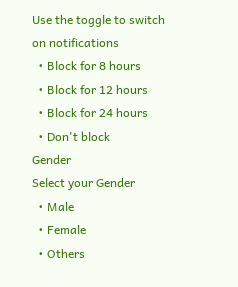Use the toggle to switch on notifications
  • Block for 8 hours
  • Block for 12 hours
  • Block for 24 hours
  • Don't block
Gender
Select your Gender
  • Male
  • Female
  • Others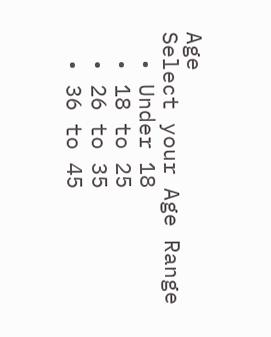Age
Select your Age Range
  • Under 18
  • 18 to 25
  • 26 to 35
  • 36 to 45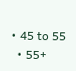• 45 to 55
  • 55+